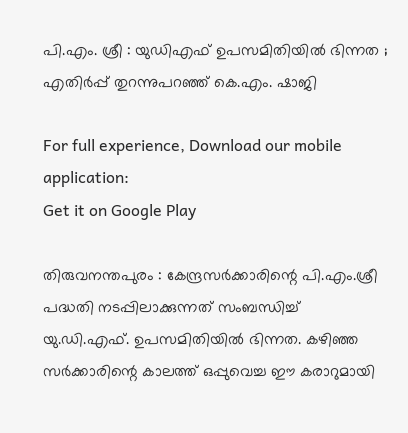പി.എം. ശ്രീ : യുഡിഎഫ് ഉപസമിതിയിൽ ഭിന്നത ; എതിർപ്പ് തുറന്നുപറഞ്ഞ് കെ.എം. ഷാജി

For full experience, Download our mobile application:
Get it on Google Play

തിരുവനന്തപുരം : കേന്ദ്രസർക്കാരിന്റെ പി.എം.ശ്രീ പദ്ധതി നടപ്പിലാക്കുന്നത് സംബന്ധിച്ച് യു.ഡി.എഫ്. ഉപസമിതിയിൽ ഭിന്നത. കഴിഞ്ഞ സർക്കാരിന്റെ കാലത്ത് ഒപ്പുവെച്ച ഈ കരാറുമായി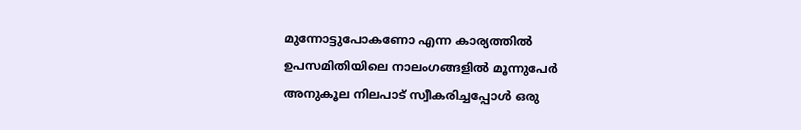മുന്നോട്ടുപോകണോ എന്ന കാര്യത്തിൽ ഉപസമിതിയിലെ നാലംഗങ്ങളിൽ മൂന്നുപേർ അനുകൂല നിലപാട് സ്വീകരിച്ചപ്പോൾ ഒരു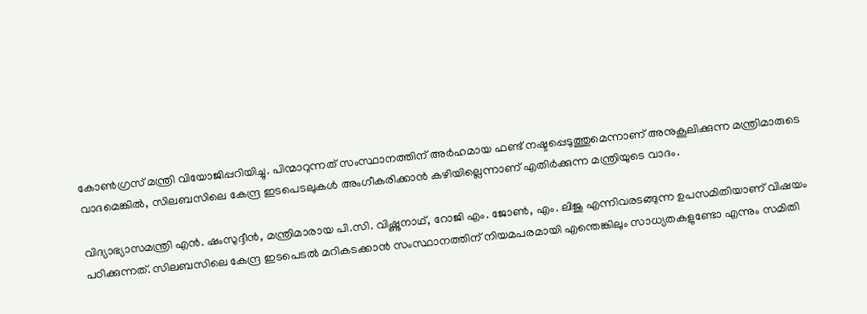കോൺഗ്രസ് മന്ത്രി വിയോജിപ്പറിയിച്ചു. പിന്മാറുന്നത് സംസ്ഥാനത്തിന് അർഹമായ ഫണ്ട് നഷ്ടപ്പെടുത്തുമെന്നാണ് അനുകൂലിക്കുന്ന മന്ത്രിമാരുടെ വാദമെങ്കിൽ, സിലബസിലെ കേന്ദ്ര ഇടപെടലുകൾ അംഗീകരിക്കാൻ കഴിയില്ലെന്നാണ് എതിർക്കുന്ന മന്ത്രിയുടെ വാദം.

വിദ്യാഭ്യാസമന്ത്രി എൻ. ഷംസുദ്ദീൻ, മന്ത്രിമാരായ പി.സി. വിഷ്ണുനാഥ്, റോജി എം. ജോൺ, എം. ലിജു എന്നിവരടങ്ങുന്ന ഉപസമിതിയാണ് വിഷയം പഠിക്കുന്നത്. സിലബസിലെ കേന്ദ്ര ഇടപെടൽ മറികടക്കാൻ സംസ്ഥാനത്തിന് നിയമപരമായി എന്തെങ്കിലും സാധ്യതകളുണ്ടോ എന്നും സമിതി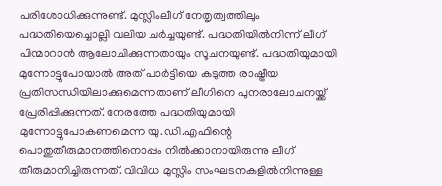പരിശോധിക്കുന്നുണ്ട്. മുസ്ലിംലീഗ് നേതൃത്വത്തിലും പദ്ധതിയെച്ചൊല്ലി വലിയ ചർച്ചയുണ്ട്. പദ്ധതിയിൽനിന്ന് ലീഗ് പിന്മാറാൻ ആലോചിക്കുന്നതായും സൂചനയുണ്ട്. പദ്ധതിയുമായി മുന്നോട്ടുപോയാൽ അത് പാർട്ടിയെ കടുത്ത രാഷ്ട്രീയ പ്രതിസന്ധിയിലാക്കുമെന്നതാണ് ലീഗിനെ പുനരാലോചനയ്ക്ക് പ്രേരിപ്പിക്കുന്നത്. നേരത്തേ പദ്ധതിയുമായി മുന്നോട്ടുപോകണമെന്ന യു.ഡി.എഫിന്റെ പൊതുതീരുമാനത്തിനൊപ്പം നിൽക്കാനായിരുന്നു ലീഗ് തീരുമാനിച്ചിരുന്നത്. വിവിധ മുസ്ലിം സംഘടനകളിൽനിന്നുള്ള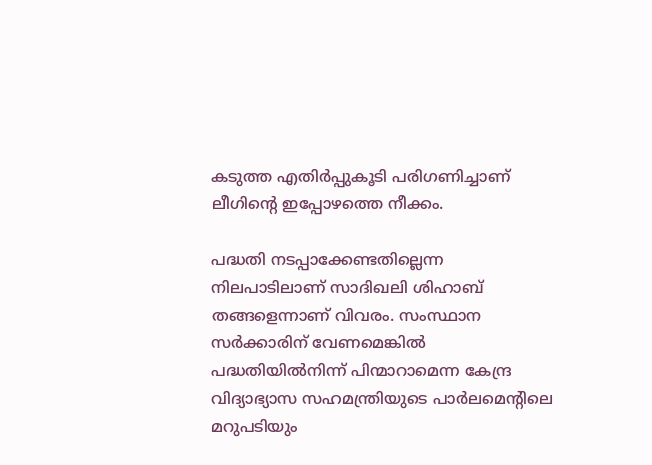കടുത്ത എതിർപ്പുകൂടി പരിഗണിച്ചാണ് ലീഗിന്റെ ഇപ്പോഴത്തെ നീക്കം.

പദ്ധതി നടപ്പാക്കേണ്ടതില്ലെന്ന നിലപാടിലാണ് സാദിഖലി ശിഹാബ് തങ്ങളെന്നാണ് വിവരം. സംസ്ഥാന സർക്കാരിന് വേണമെങ്കിൽ പദ്ധതിയിൽനിന്ന് പിന്മാറാമെന്ന കേന്ദ്ര വിദ്യാഭ്യാസ സഹമന്ത്രിയുടെ പാർലമെന്റിലെ മറുപടിയും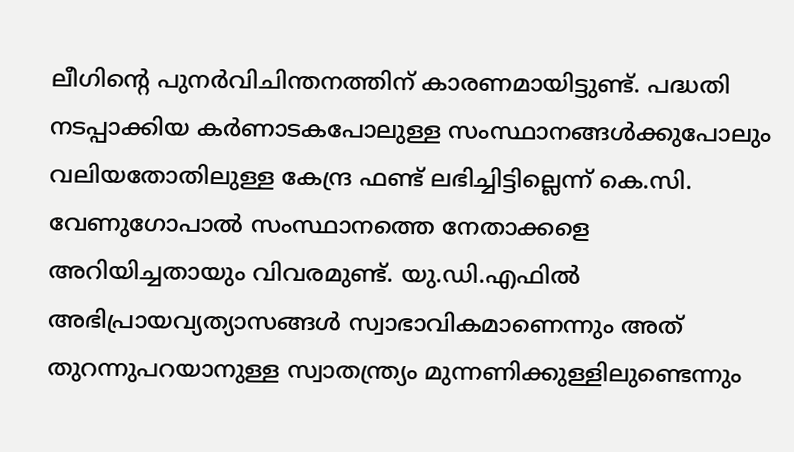ലീഗിന്റെ പുനർവിചിന്തനത്തിന് കാരണമായിട്ടുണ്ട്. പദ്ധതി നടപ്പാക്കിയ കർണാടകപോലുള്ള സംസ്ഥാനങ്ങൾക്കുപോലും വലിയതോതിലുള്ള കേന്ദ്ര ഫണ്ട് ലഭിച്ചിട്ടില്ലെന്ന് കെ.സി. വേണുഗോപാൽ സംസ്ഥാനത്തെ നേതാക്കളെ അറിയിച്ചതായും വിവരമുണ്ട്. യു.ഡി.എഫിൽ അഭിപ്രായവ്യത്യാസങ്ങൾ സ്വാഭാവികമാണെന്നും അത് തുറന്നുപറയാനുള്ള സ്വാതന്ത്ര്യം മുന്നണിക്കുള്ളിലുണ്ടെന്നും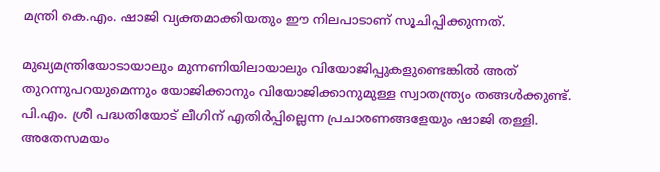മന്ത്രി കെ.എം. ഷാജി വ്യക്തമാക്കിയതും ഈ നിലപാടാണ് സൂചിപ്പിക്കുന്നത്.

മുഖ്യമന്ത്രിയോടായാലും മുന്നണിയിലായാലും വിയോജിപ്പുകളുണ്ടെങ്കിൽ അത് തുറന്നുപറയുമെന്നും യോജിക്കാനും വിയോജിക്കാനുമുള്ള സ്വാതന്ത്ര്യം തങ്ങൾക്കുണ്ട്. പി.എം. ശ്രീ പദ്ധതിയോട് ലീഗിന് എതിർപ്പില്ലെന്ന പ്രചാരണങ്ങളേയും ഷാജി തള്ളി. അതേസമയം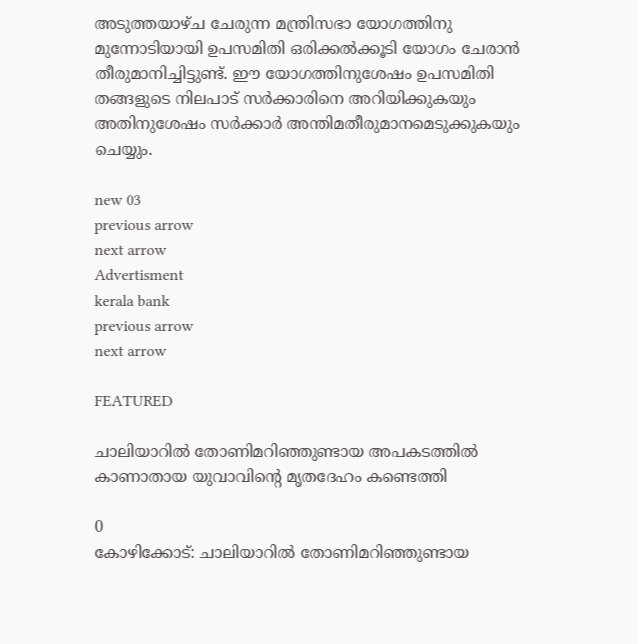അടുത്തയാഴ്ച ചേരുന്ന മന്ത്രിസഭാ യോഗത്തിനു മുന്നോടിയായി ഉപസമിതി ഒരിക്കൽക്കൂടി യോഗം ചേരാൻ തീരുമാനിച്ചിട്ടുണ്ട്. ഈ യോഗത്തിനുശേഷം ഉപസമിതി തങ്ങളുടെ നിലപാട് സർക്കാരിനെ അറിയിക്കുകയും അതിനുശേഷം സർക്കാർ അന്തിമതീരുമാനമെടുക്കുകയും ചെയ്യും.

new 03
previous arrow
next arrow
Advertisment
kerala bank
previous arrow
next arrow

FEATURED

ചാലിയാറിൽ തോണിമറിഞ്ഞുണ്ടായ അപകടത്തിൽ കാണാതായ യുവാവിന്റെ മൃതദേഹം കണ്ടെത്തി

0
കോഴിക്കോട്: ചാലിയാറിൽ തോണിമറിഞ്ഞുണ്ടായ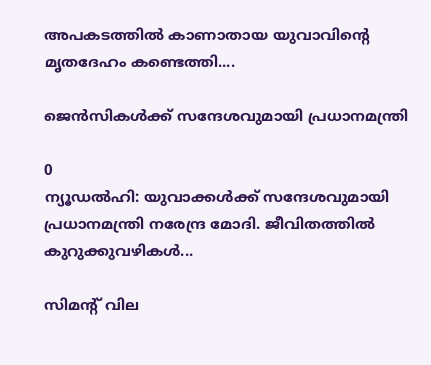അപകടത്തിൽ കാണാതായ യുവാവിന്റെ മൃതദേഹം കണ്ടെത്തി....

ജെൻസികൾക്ക് സന്ദേശവുമായി പ്രധാനമന്ത്രി

0
ന്യൂഡൽഹി: യുവാക്കൾക്ക് സന്ദേശവുമായി പ്രധാനമന്ത്രി നരേന്ദ്ര മോദി. ജീവിതത്തിൽ കുറുക്കുവഴികൾ...

സിമന്റ് വില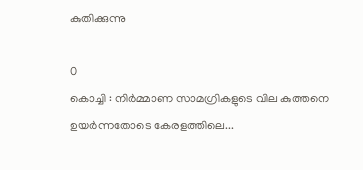കുതിക്കുന്നു

0
കൊച്ചി : നിർമ്മാണ സാമഗ്രികളുടെ വില കുത്തനെ ഉയർന്നതോടെ കേരളത്തിലെ...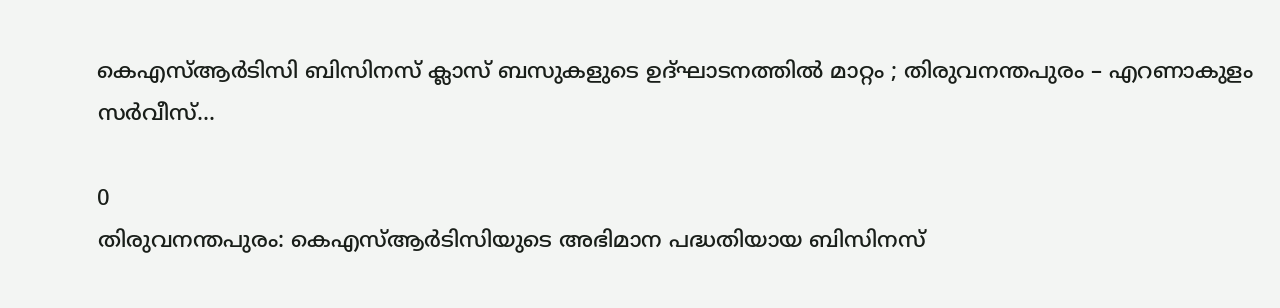കെഎസ്ആർടിസി ബിസിനസ് ക്ലാസ് ബസുകളുടെ ഉദ്ഘാടനത്തിൽ മാറ്റം ; തിരുവനന്തപുരം – എറണാകുളം സർവീസ്...

0
തിരുവനന്തപുരം: കെഎസ്ആർടിസിയുടെ അഭിമാന പദ്ധതിയായ ബിസിനസ്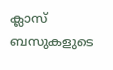ക്ലാസ് ബസുകളുടെ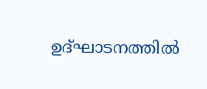ഉദ്ഘാടനത്തിൽ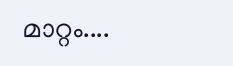മാറ്റം....